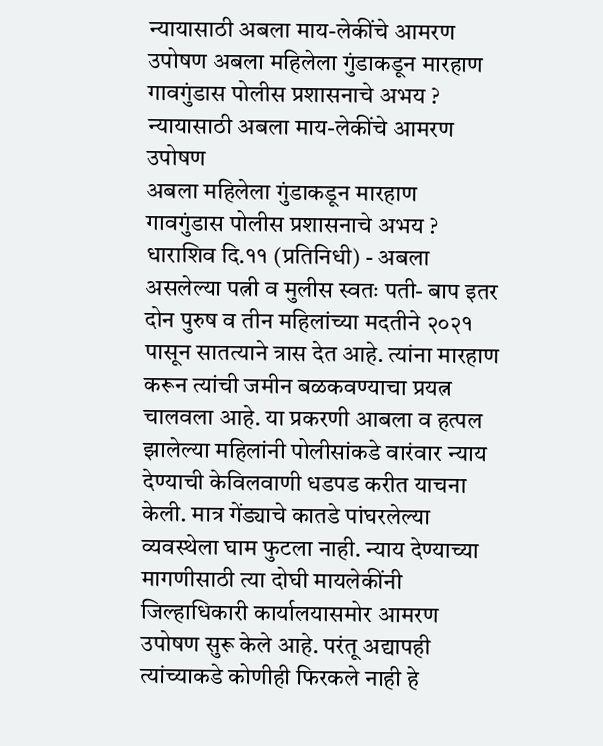न्यायासाठी अबला माय-लेकींचे आमरण उपोषण अबला महिलेला गुंडाकडून मारहाण गावगुंडास पोलीस प्रशासनाचे अभय ?
न्यायासाठी अबला माय-लेकींचे आमरण उपोषण
अबला महिलेला गुंडाकडून मारहाण
गावगुंडास पोलीस प्रशासनाचे अभय ?
धाराशिव दि.११ (प्रतिनिधी) - अबला असलेल्या पत्नी व मुलीस स्वतः पती- बाप इतर दोन पुरुष व तीन महिलांच्या मदतीने २०२१ पासून सातत्याने त्रास देत आहे. त्यांना मारहाण करून त्यांची जमीन बळकवण्याचा प्रयत्न चालवला आहे. या प्रकरणी आबला व हत्पल झालेल्या महिलांनी पोलीसांकडे वारंवार न्याय देण्याची केविलवाणी धडपड करीत याचना केली. मात्र गेंड्याचे कातडे पांघरलेल्या व्यवस्थेला घाम फुटला नाही. न्याय देण्याच्या मागणीसाठी त्या दोघी मायलेकींनी जिल्हाधिकारी कार्यालयासमोर आमरण उपोषण सुरू केले आहे. परंतू अद्यापही त्यांच्याकडे कोणीही फिरकले नाही हे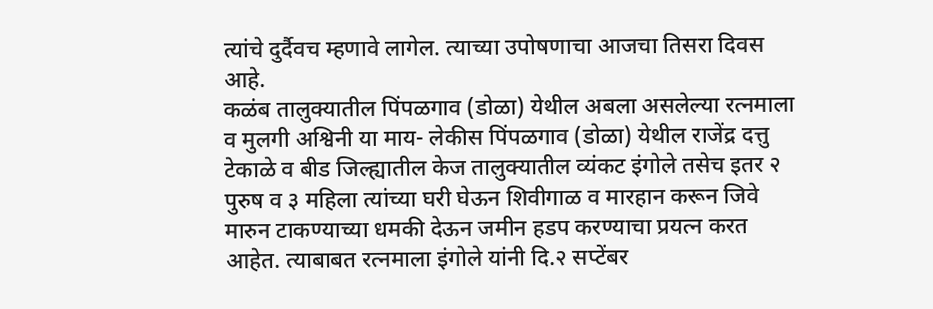त्यांचे दुर्दैवच म्हणावे लागेल. त्याच्या उपोषणाचा आजचा तिसरा दिवस आहे.
कळंब तालुक्यातील पिंपळगाव (डोळा) येथील अबला असलेल्या रत्नमाला व मुलगी अश्विनी या माय- लेकीस पिंपळगाव (डोळा) येथील राजेंद्र दत्तु टेकाळे व बीड जिल्ह्यातील केज तालुक्यातील व्यंकट इंगोले तसेच इतर २ पुरुष व ३ महिला त्यांच्या घरी घेऊन शिवीगाळ व मारहान करून जिवे मारुन टाकण्याच्या धमकी देऊन जमीन हडप करण्याचा प्रयत्न करत आहेत. त्याबाबत रत्नमाला इंगोले यांनी दि.२ सप्टेंबर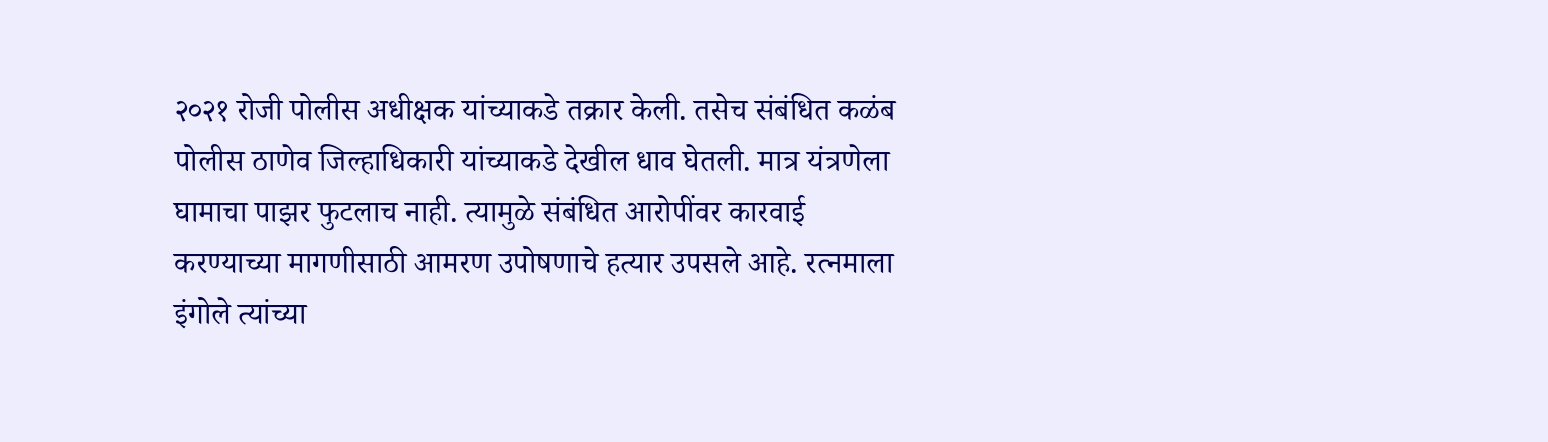२०२१ रोजी पोलीस अधीक्षक यांच्याकडे तक्रार केली. तसेच संबंधित कळंब पोलीस ठाणेव जिल्हाधिकारी यांच्याकडे देखील धाव घेतली. मात्र यंत्रणेला घामाचा पाझर फुटलाच नाही. त्यामुळे संबंधित आरोपींवर कारवाई करण्याच्या मागणीसाठी आमरण उपोषणाचे हत्यार उपसले आहे. रत्नमाला इंगोले त्यांच्या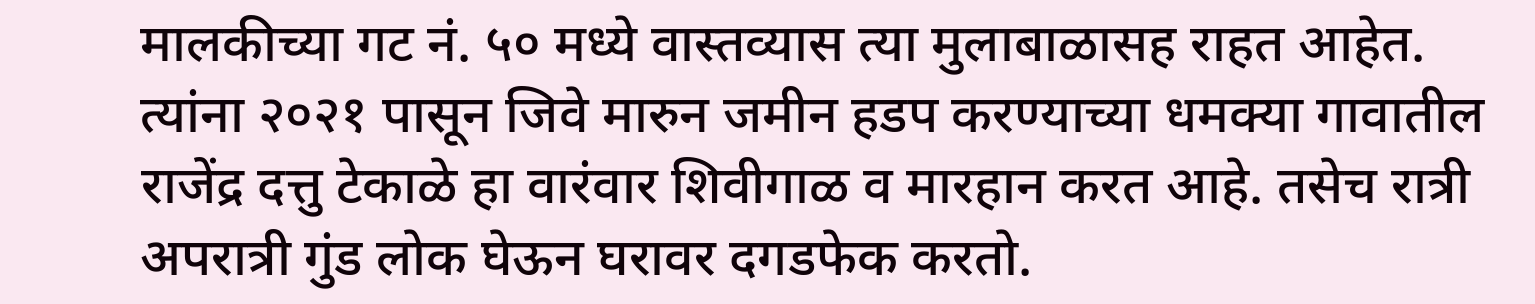मालकीच्या गट नं. ५० मध्ये वास्तव्यास त्या मुलाबाळासह राहत आहेत. त्यांना २०२१ पासून जिवे मारुन जमीन हडप करण्याच्या धमक्या गावातील राजेंद्र दत्तु टेकाळे हा वारंवार शिवीगाळ व मारहान करत आहे. तसेच रात्री अपरात्री गुंड लोक घेऊन घरावर दगडफेक करतो.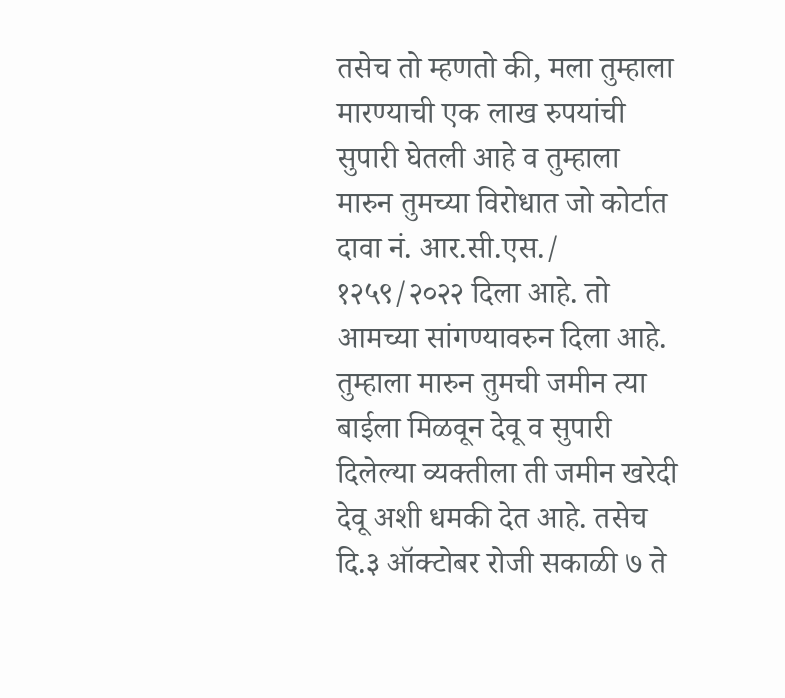तसेच तो म्हणतो की, मला तुम्हाला मारण्याची एक लाख रुपयांची सुपारी घेतली आहे व तुम्हाला मारुन तुमच्या विरोधात जो कोर्टात दावा नं. आर.सी.एस./ १२५९/२०२२ दिला आहे. तो आमच्या सांगण्यावरुन दिला आहे. तुम्हाला मारुन तुमची जमीन त्या बाईला मिळवून देवू व सुपारी दिलेल्या व्यक्तीला ती जमीन खरेदी देवू अशी धमकी देत आहे. तसेच दि.३ ऑक्टोबर रोजी सकाळी ७ ते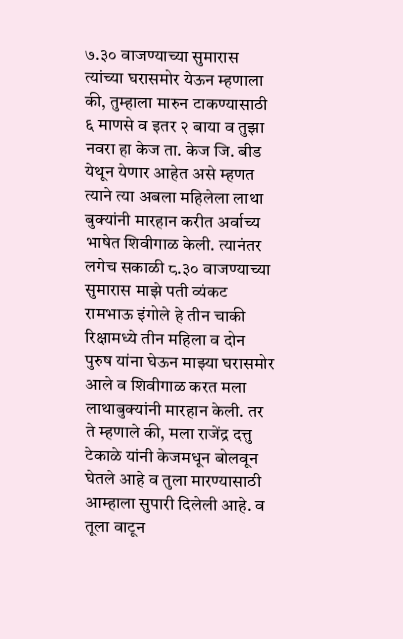७.३० वाजण्याच्या सुमारास त्यांच्या घरासमोर येऊन म्हणाला की, तुम्हाला मारुन टाकण्यासाठी ६ माणसे व इतर २ बाया व तुझा नवरा हा केज ता. केज जि. बीड येथून येणार आहेत असे म्हणत त्याने त्या अबला महिलेला लाथा बुक्यांनी मारहान करीत अर्वाच्य भाषेत शिवीगाळ केली. त्यानंतर लगेच सकाळी ८.३० वाजण्याच्या सुमारास माझे पती व्यंकट रामभाऊ इंगोले हे तीन चाकी रिक्षामध्ये तीन महिला व दोन पुरुष यांना घेऊन माझ्या घरासमोर आले व शिवीगाळ करत मला लाथाबुक्यांनी मारहान केली. तर ते म्हणाले की, मला राजेंद्र दत्तु टेकाळे यांनी केजमधून बोलवून घेतले आहे व तुला मारण्यासाठी आम्हाला सुपारी दिलेली आहे. व तूला वाटून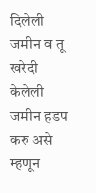दिलेली जमीन व तू खरेदी केलेली जमीन हडप करु असे म्हणून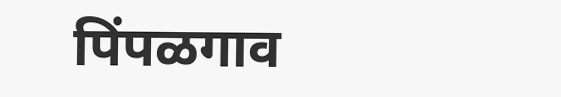पिंपळगाव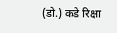(डो.) कडे रिक्षा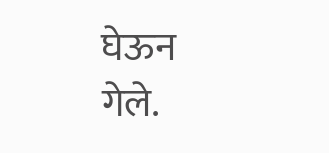घेऊन गेले.